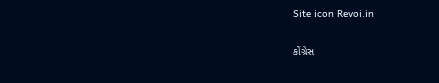Site icon Revoi.in

કોંગ્રેસ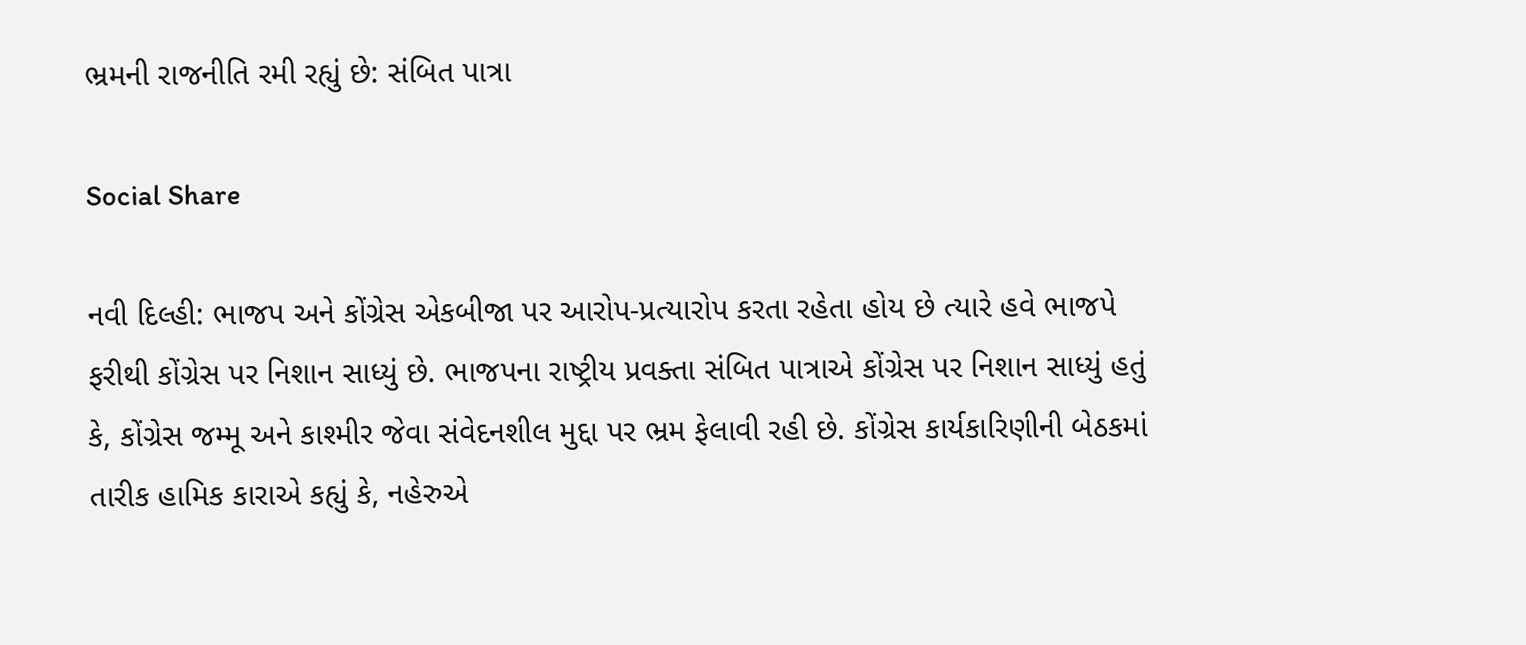ભ્રમની રાજનીતિ રમી રહ્યું છે: સંબિત પાત્રા

Social Share

નવી દિલ્હી: ભાજપ અને કોંગ્રેસ એકબીજા પર આરોપ-પ્રત્યારોપ કરતા રહેતા હોય છે ત્યારે હવે ભાજપે ફરીથી કોંગ્રેસ પર નિશાન સાધ્યું છે. ભાજપના રાષ્ટ્રીય પ્રવક્તા સંબિત પાત્રાએ કોંગ્રેસ પર નિશાન સાધ્યું હતું કે, કોંગ્રેસ જમ્મૂ અને કાશ્મીર જેવા સંવેદનશીલ મુદ્દા પર ભ્રમ ફેલાવી રહી છે. કોંગ્રેસ કાર્યકારિણીની બેઠકમાં તારીક હામિક કારાએ કહ્યું કે, નહેરુએ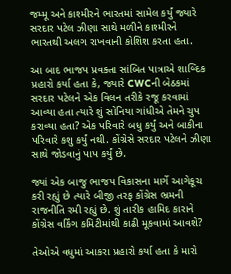જમ્મૂ અને કાશ્મીરને ભારતમાં સામેલ કર્યું જ્યારે સરદાર પટેલ ઝીણા સાથે મળીને કાશ્મીરને ભારતથી અલગ રાખવાની કોશિશ કરતા હતા.

આ બાદ ભાજપ પ્રવક્તા સાંબિત પાત્રાએ શાબ્દિક પ્રહારો કર્યા હતા કે, જ્યારે CWCની બેઠકમાં સરદાર પટેલને એક વિલન તરીકે રજૂ કરવામાં આવ્યા હતા ત્યારે શું સોનિયા ગાંધીએ તેમને ચુપ કરાવ્યા હતા? એક પરિવારે બધુ કર્યું અને બાકીના પરિવારે કશુ કર્યું નથી. કોંગ્રેસે સરદાર પટેલને ઝીણા સાથે જોડવાનું પાપ કર્યું છે.

જ્યાં એક બાજુ ભાજપ વિકાસના માર્ગે આગેકૂચ કરી રહ્યું છે ત્યારે બીજી તરફ કોંગ્રેસ ભ્રમની રાજનીતિ રમી રહ્યું છે. શું તારીક હામિદ કારાને કોંગ્રેસ વર્કિંગ કમિટીમાંથી કાઢી મૂકવામાં આવશે?

તેઓએ વધુમાં આકરા પ્રહારો કર્યા હતા કે મારો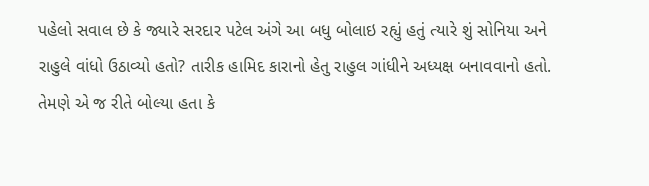પહેલો સવાલ છે કે જ્યારે સરદાર પટેલ અંગે આ બધુ બોલાઇ રહ્યું હતું ત્યારે શું સોનિયા અને રાહુલે વાંધો ઉઠાવ્યો હતો? તારીક હામિદ કારાનો હેતુ રાહુલ ગાંધીને અધ્યક્ષ બનાવવાનો હતો. તેમણે એ જ રીતે બોલ્યા હતા કે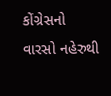કોંગ્રેસનો વારસો નહેરુથી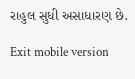રાહુલ સુધી અસાધારણ છે.

Exit mobile version